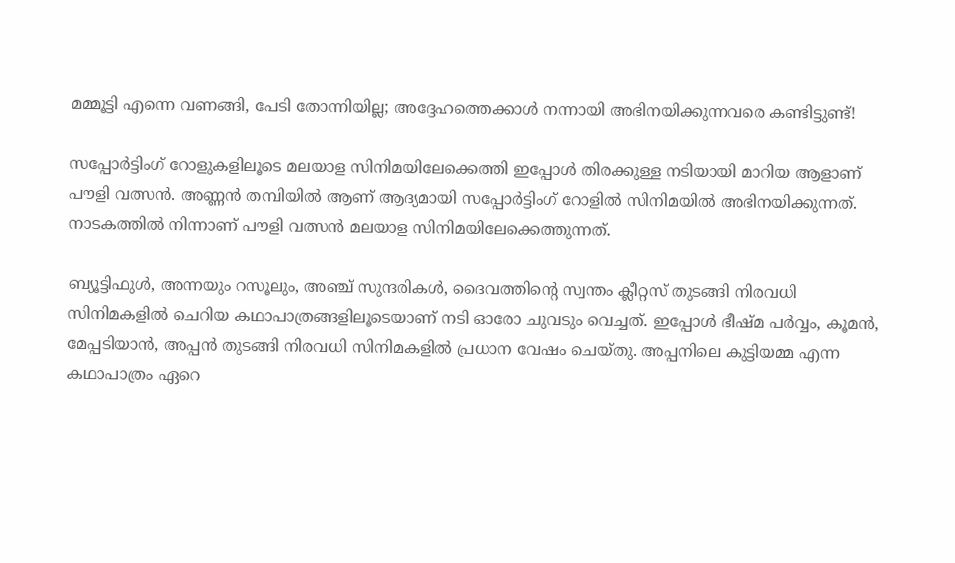മമ്മൂട്ടി എന്നെ വണങ്ങി, പേടി തോന്നിയില്ല; അദ്ദേഹത്തെക്കാള്‍ നന്നായി അഭിനയിക്കുന്നവരെ കണ്ടിട്ടുണ്ട്!

സപ്പോര്‍ട്ടിംഗ് റോളുകളിലൂടെ മലയാള സിനിമയിലേക്കെത്തി ഇപ്പോള്‍ തിരക്കുള്ള നടിയായി മാറിയ ആളാണ് പൗളി വത്സന്‍. അണ്ണന്‍ തമ്പിയില്‍ ആണ് ആദ്യമായി സപ്പോര്‍ട്ടിംഗ് റോളില്‍ സിനിമയില്‍ അഭിനയിക്കുന്നത്. നാടകത്തില്‍ നിന്നാണ് പൗളി വത്സന്‍ മലയാള സിനിമയിലേക്കെത്തുന്നത്.

ബ്യൂട്ടിഫുള്‍, അന്നയും റസൂലും, അഞ്ച് സുന്ദരികള്‍, ദൈവത്തിന്റെ സ്വന്തം ക്ലീറ്റസ് തുടങ്ങി നിരവധി സിനിമകളില്‍ ചെറിയ കഥാപാത്രങ്ങളിലൂടെയാണ് നടി ഓരോ ചുവടും വെച്ചത്. ഇപ്പോള്‍ ഭീഷ്മ പര്‍വ്വം, കൂമന്‍, മേപ്പടിയാന്‍, അപ്പന്‍ തുടങ്ങി നിരവധി സിനിമകളില്‍ പ്രധാന വേഷം ചെയ്തു. അപ്പനിലെ കുട്ടിയമ്മ എന്ന കഥാപാത്രം ഏറെ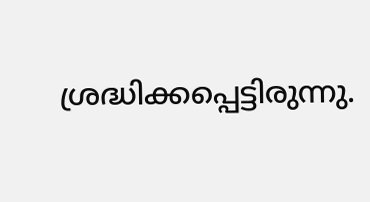ശ്രദ്ധിക്കപ്പെട്ടിരുന്നു.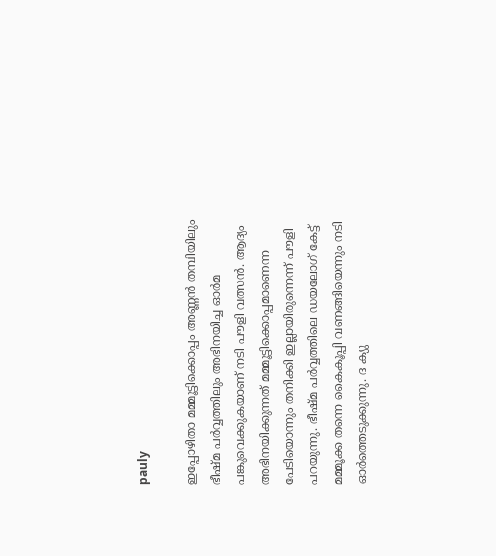pauly

ഇപ്പോഴിതാ മമ്മൂട്ടിക്കൊപ്പം അണ്ണന്‍ തമ്പിയിലും ഭീഷ്മ പര്‍വ്വത്തിലും അഭിനയിച്ച ഓര്‍മ പങ്കുവെക്കുകയാണ് നടി പൗളി വത്സന്‍. ആദ്യം അഭിനയിക്കുന്നത് മമ്മൂട്ടിക്കൊപ്പമാണെന്ന പേടിയൊന്നും തനിക്കി ഇല്ലായിരുന്നെന്ന് പൗളി പറയുന്നു. ഭീഷ്മ പര്‍വ്വത്തിലെ ഡയലോഗ് കേട്ട് മമ്മൂക്ക തന്നെ കൈകൂപ്പി വണങ്ങിയെന്നും നടി ഓര്‍ത്തെടുക്കുന്നു. ദ ക്യു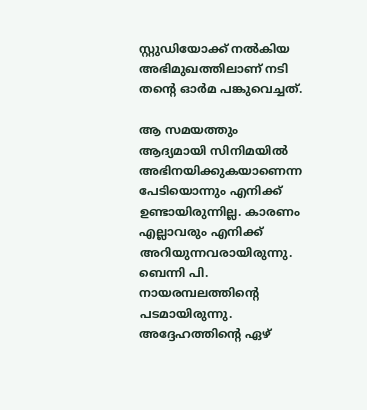സ്റ്റുഡിയോക്ക് നല്‍കിയ അഭിമുഖത്തിലാണ് നടി തന്റെ ഓര്‍മ പങ്കുവെച്ചത്.

ആ സമയത്തും ആദ്യമായി സിനിമയില്‍ അഭിനയിക്കുകയാണെന്ന പേടിയൊന്നും എനിക്ക് ഉണ്ടായിരുന്നില്ല. കാരണം എല്ലാവരും എനിക്ക് അറിയുന്നവരായിരുന്നു. ബെന്നി പി. നായരമ്പലത്തിന്റെ പടമായിരുന്നു. അദ്ദേഹത്തിന്റെ ഏഴ്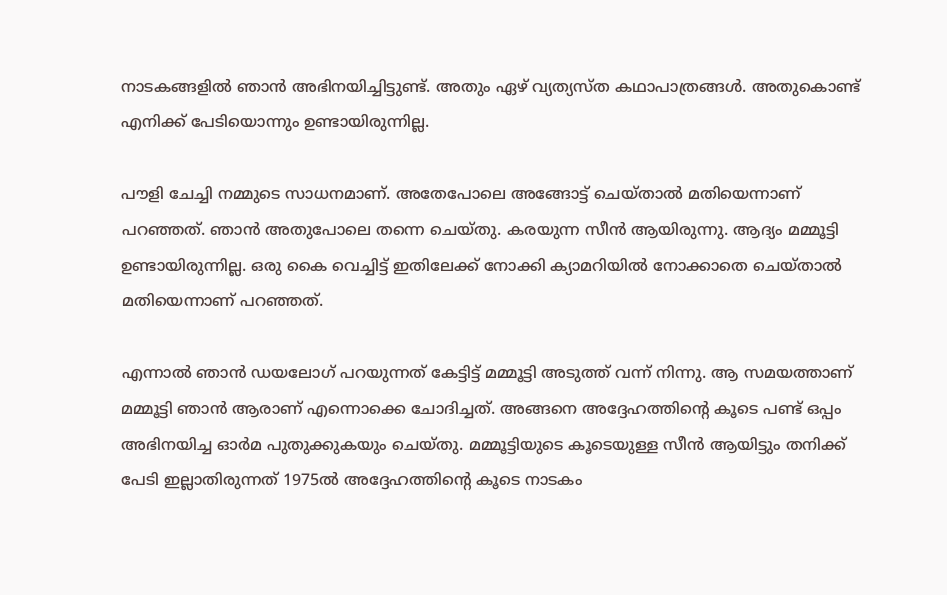നാടകങ്ങളില്‍ ഞാന്‍ അഭിനയിച്ചിട്ടുണ്ട്. അതും ഏഴ് വ്യത്യസ്ത കഥാപാത്രങ്ങള്‍. അതുകൊണ്ട് എനിക്ക് പേടിയൊന്നും ഉണ്ടായിരുന്നില്ല.

പൗളി ചേച്ചി നമ്മുടെ സാധനമാണ്. അതേപോലെ അങ്ങോട്ട് ചെയ്താല്‍ മതിയെന്നാണ് പറഞ്ഞത്. ഞാന്‍ അതുപോലെ തന്നെ ചെയ്തു. കരയുന്ന സീന്‍ ആയിരുന്നു. ആദ്യം മമ്മൂട്ടി ഉണ്ടായിരുന്നില്ല. ഒരു കൈ വെച്ചിട്ട് ഇതിലേക്ക് നോക്കി ക്യാമറിയില്‍ നോക്കാതെ ചെയ്താല്‍ മതിയെന്നാണ് പറഞ്ഞത്.

എന്നാല്‍ ഞാന്‍ ഡയലോഗ് പറയുന്നത് കേട്ടിട്ട് മമ്മൂട്ടി അടുത്ത് വന്ന് നിന്നു. ആ സമയത്താണ് മമ്മൂട്ടി ഞാന്‍ ആരാണ് എന്നൊക്കെ ചോദിച്ചത്. അങ്ങനെ അദ്ദേഹത്തിന്റെ കൂടെ പണ്ട് ഒപ്പം അഭിനയിച്ച ഓര്‍മ പുതുക്കുകയും ചെയ്തു. മമ്മൂട്ടിയുടെ കൂടെയുള്ള സീന്‍ ആയിട്ടും തനിക്ക് പേടി ഇല്ലാതിരുന്നത് 1975ല്‍ അദ്ദേഹത്തിന്റെ കൂടെ നാടകം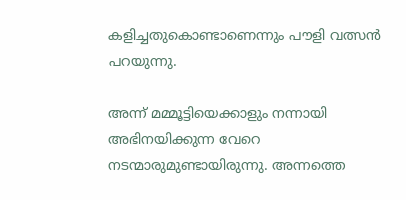കളിച്ചതുകൊണ്ടാണെന്നും പൗളി വത്സന്‍ പറയുന്നു.

അന്ന് മമ്മൂട്ടിയെക്കാളും നന്നായി അഭിനയിക്കുന്ന വേറെ നടന്മാരുമുണ്ടായിരുന്നു. അന്നത്തെ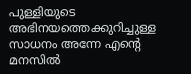പുള്ളിയുടെ അഭിനയത്തെക്കുറിച്ചുള്ള സാധനം അന്നേ എന്റെ മനസില്‍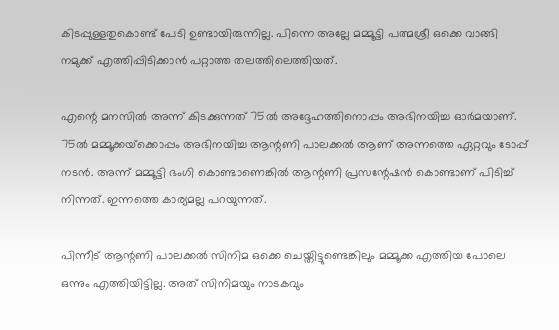കിടപ്പുള്ളതുകൊണ്ട് പേടി ഉണ്ടായിരുന്നില്ല. പിന്നെ അല്ലേ മമ്മൂട്ടി പത്മശ്രീ ഒക്കെ വാങ്ങി നമുക്ക് എത്തിപ്പിടിക്കാന്‍ പറ്റാത്ത തലത്തിലെത്തിയത്.

എന്റെ മനസില്‍ അന്ന് കിടക്കുന്നത് 75ല്‍ അദ്ദേഹത്തിനൊപ്പം അഭിനയിച്ച ഓര്‍മയാണ്. 75ല്‍ മമ്മൂക്കയ്‌ക്കൊപ്പം അഭിനയിച്ച ആന്റണി പാലക്കല്‍ ആണ് അന്നത്തെ ഏറ്റവും ടോപ്പ് നടന്‍. അന്ന് മമ്മൂട്ടി ഭംഗി കൊണ്ടാണെങ്കില്‍ ആന്റണി പ്രസന്റേഷന്‍ കൊണ്ടാണ് പിടിച്ച് നിന്നത്. ഇന്നത്തെ കാര്യമല്ല പറയുന്നത്.

പിന്നീട് ആന്റണി പാലക്കല്‍ സിനിമ ഒക്കെ ചെയ്തിട്ടുണ്ടെങ്കിലും മമ്മൂക്ക എത്തിയ പോലെ ഒന്നും എത്തിയിട്ടില്ല. അത് സിനിമയും നാടകവും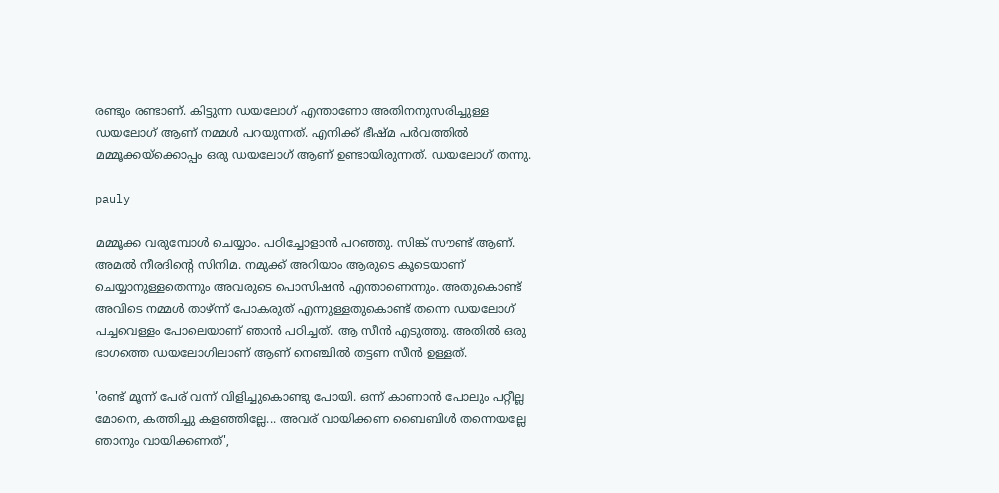രണ്ടും രണ്ടാണ്. കിട്ടുന്ന ഡയലോഗ് എന്താണോ അതിനനുസരിച്ചുള്ള ഡയലോഗ് ആണ് നമ്മള്‍ പറയുന്നത്. എനിക്ക് ഭീഷ്മ പര്‍വത്തില്‍ മമ്മൂക്കയ്‌ക്കൊപ്പം ഒരു ഡയലോഗ് ആണ് ഉണ്ടായിരുന്നത്. ഡയലോഗ് തന്നു.

pauly

മമ്മൂക്ക വരുമ്പോള്‍ ചെയ്യാം. പഠിച്ചോളാന്‍ പറഞ്ഞു. സിങ്ക് സൗണ്ട് ആണ്. അമല്‍ നീരദിന്റെ സിനിമ. നമുക്ക് അറിയാം ആരുടെ കൂടെയാണ് ചെയ്യാനുള്ളതെന്നും അവരുടെ പൊസിഷന്‍ എന്താണെന്നും. അതുകൊണ്ട് അവിടെ നമ്മള്‍ താഴ്ന്ന് പോകരുത് എന്നുള്ളതുകൊണ്ട് തന്നെ ഡയലോഗ് പച്ചവെള്ളം പോലെയാണ് ഞാന്‍ പഠിച്ചത്. ആ സീന്‍ എടുത്തു. അതില്‍ ഒരു ഭാഗത്തെ ഡയലോഗിലാണ് ആണ് നെഞ്ചില്‍ തട്ടണ സീന്‍ ഉള്ളത്.

'രണ്ട് മൂന്ന് പേര് വന്ന് വിളിച്ചുകൊണ്ടു പോയി. ഒന്ന് കാണാന്‍ പോലും പറ്റീല്ല മോനെ, കത്തിച്ചു കളഞ്ഞില്ലേ... അവര് വായിക്കണ ബൈബിള്‍ തന്നെയല്ലേ ഞാനും വായിക്കണത്',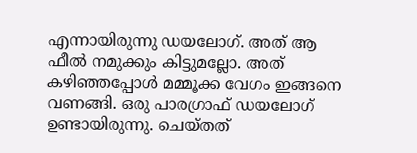എന്നായിരുന്നു ഡയലോഗ്. അത് ആ ഫീല്‍ നമുക്കും കിട്ടുമല്ലോ. അത് കഴിഞ്ഞപ്പോള്‍ മമ്മൂക്ക വേഗം ഇങ്ങനെ വണങ്ങി. ഒരു പാരഗ്രാഫ് ഡയലോഗ് ഉണ്ടായിരുന്നു. ചെയ്തത്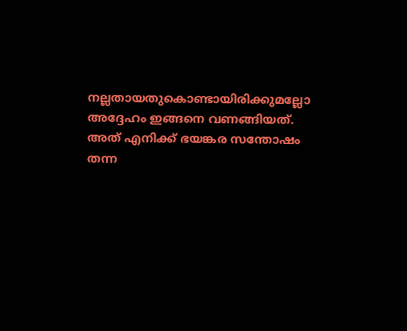നല്ലതായതുകൊണ്ടായിരിക്കുമല്ലോ അദ്ദേഹം ഇങ്ങനെ വണങ്ങിയത്. അത് എനിക്ക് ഭയങ്കര സന്തോഷം തന്ന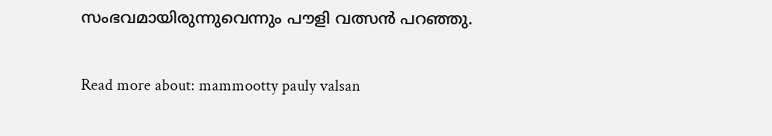സംഭവമായിരുന്നുവെന്നും പൗളി വത്സന്‍ പറഞ്ഞു.

Read more about: mammootty pauly valsan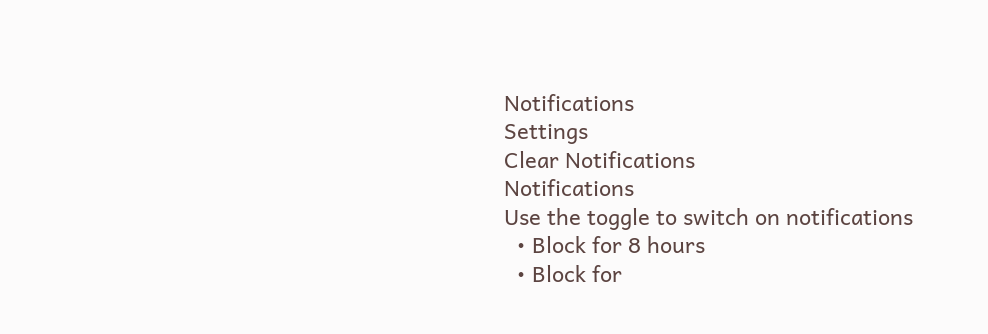Notifications
Settings
Clear Notifications
Notifications
Use the toggle to switch on notifications
  • Block for 8 hours
  • Block for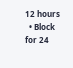12 hours
  • Block for 24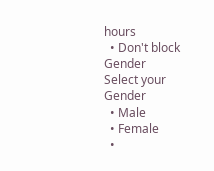hours
  • Don't block
Gender
Select your Gender
  • Male
  • Female
  •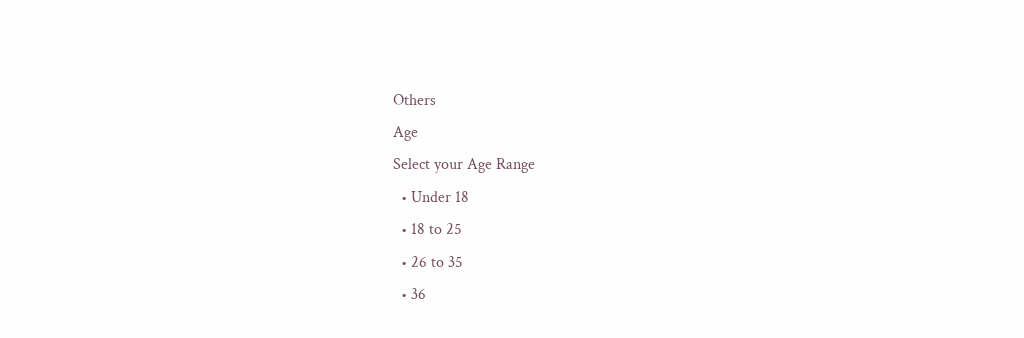Others
Age
Select your Age Range
  • Under 18
  • 18 to 25
  • 26 to 35
  • 36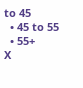to 45
  • 45 to 55
  • 55+
X